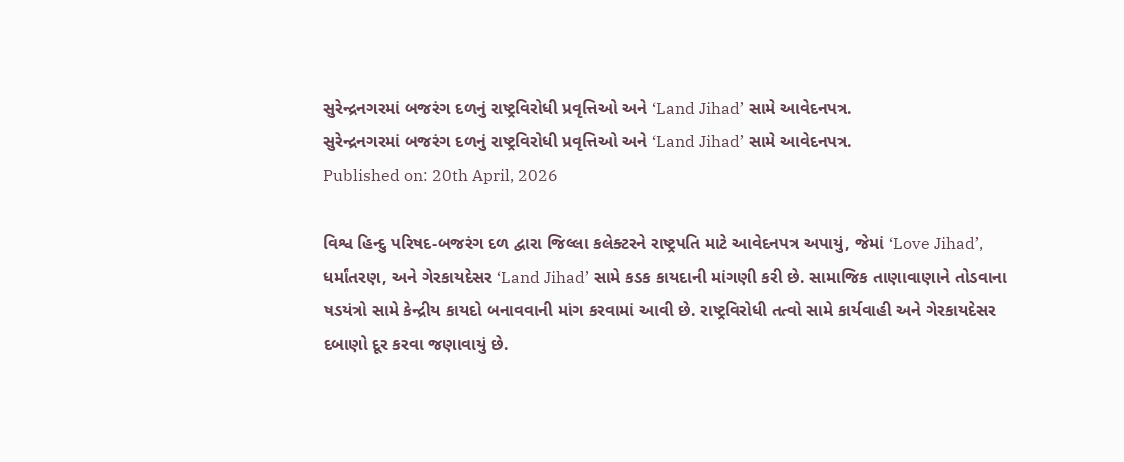સુરેન્દ્રનગરમાં બજરંગ દળનું રાષ્ટ્રવિરોધી પ્રવૃત્તિઓ અને ‘Land Jihad’ સામે આવેદનપત્ર.
સુરેન્દ્રનગરમાં બજરંગ દળનું રાષ્ટ્રવિરોધી પ્રવૃત્તિઓ અને ‘Land Jihad’ સામે આવેદનપત્ર.
Published on: 20th April, 2026

વિશ્વ હિન્દુ પરિષદ-બજરંગ દળ દ્વારા જિલ્લા કલેક્ટરને રાષ્ટ્રપતિ માટે આવેદનપત્ર અપાયું, જેમાં ‘Love Jihad’, ધર્માંતરણ, અને ગેરકાયદેસર ‘Land Jihad’ સામે કડક કાયદાની માંગણી કરી છે. સામાજિક તાણાવાણાને તોડવાના ષડયંત્રો સામે કેન્દ્રીય કાયદો બનાવવાની માંગ કરવામાં આવી છે. રાષ્ટ્રવિરોધી તત્વો સામે કાર્યવાહી અને ગેરકાયદેસર દબાણો દૂર કરવા જણાવાયું છે.